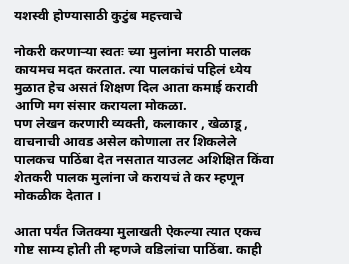यशस्वी होण्यासाठी कुटुंब महत्त्वाचे

नोकरी करणाऱ्या स्वतः च्या मुलांना मराठी पालक कायमच मदत करतात. त्या पालकांचं पहिलं ध्येय मुळात हेच असतं शिक्षण दिल आता कमाई करावी आणि मग संसार करायला मोकळा.
पण लेखन करणारी व्यक्ती, कलाकार , खेळाडू , वाचनाची आवड असेल कोणाला तर शिकलेले पालकच पाठिंबा देत नसतात याउलट अशिक्षित किंवा शेतकरी पालक मुलांना जे करायचं ते कर म्हणून मोकळीक देतात ।

आता पर्यंत जितक्या मुलाखती ऐकल्या त्यात एकच गोष्ट साम्य होती ती म्हणजे वडिलांचा पाठिंबा. काही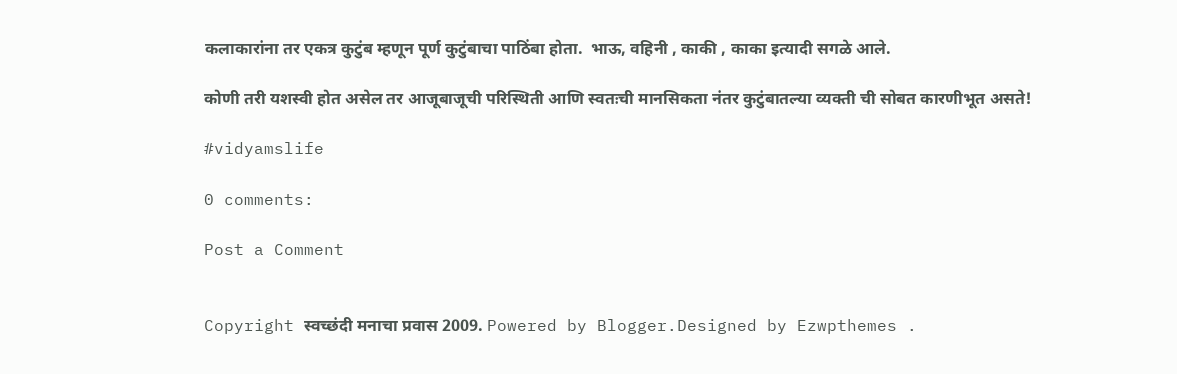कलाकारांना तर एकत्र कुटुंब म्हणून पूर्ण कुटुंबाचा पाठिंबा होता.  भाऊ, वहिनी , काकी , काका इत्यादी सगळे आले.

कोणी तरी यशस्वी होत असेल तर आजूबाजूची परिस्थिती आणि स्वतःची मानसिकता नंतर कुटुंबातल्या व्यक्ती ची सोबत कारणीभूत असते!

#vidyamslife

0 comments:

Post a Comment


Copyright स्वच्छंदी मनाचा प्रवास 2009. Powered by Blogger.Designed by Ezwpthemes .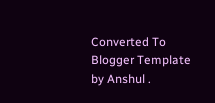Converted To Blogger Template by Anshul .